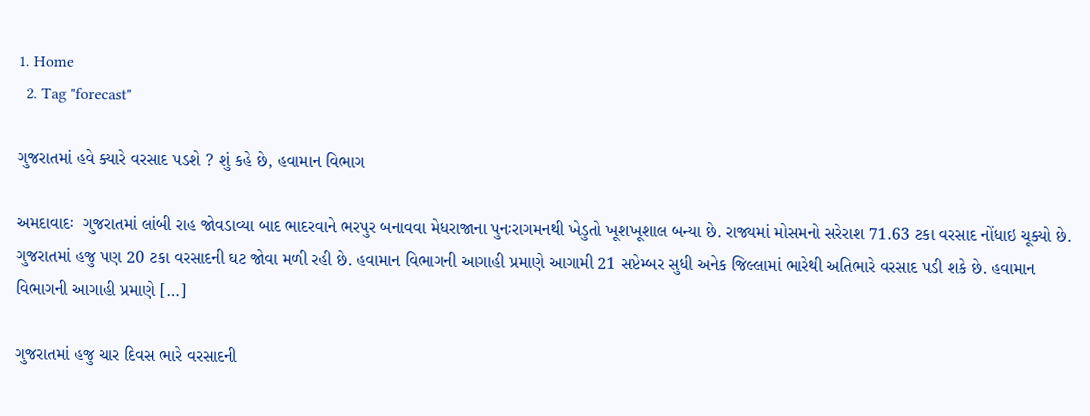1. Home
  2. Tag "forecast"

ગુજરાતમાં હવે ક્યારે વરસાદ પડશે ? શું કહે છે, હવામાન વિભાગ

અમદાવાદઃ  ગુજરાતમાં લાંબી રાહ જોવડાવ્યા બાદ ભાદરવાને ભરપુર બનાવવા મેધરાજાના પુનઃરાગમનથી ખેડુતો ખૂશખૂશાલ બન્યા છે. રાજ્યમાં મોસમનો સરેરાશ 71.63 ટકા વરસાદ નોંધાઇ ચૂક્યો છે. ગુજરાતમાં હજુ પણ 20 ટકા વરસાદની ઘટ જોવા મળી રહી છે. હવામાન વિભાગની આગાહી પ્રમાણે આગામી 21 સપ્ટેમ્બર સુધી અનેક જિલ્લામાં ભારેથી અતિભારે વરસાદ પડી શકે છે. હવામાન વિભાગની આગાહી પ્રમાણે […]

ગુજરાતમાં હજુ ચાર દિવસ ભારે વરસાદની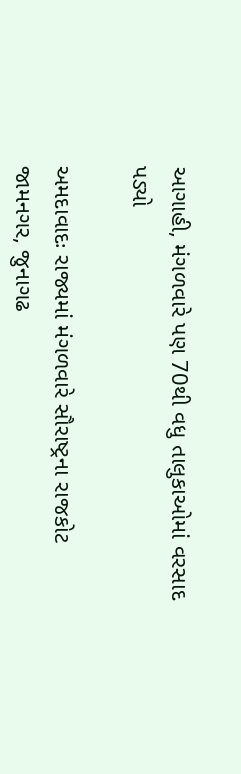આગાહી, મંગળવારે પણ 70થી વધુ તાલુકાઓમાં વરસાદ પડ્યો

અમદાવાદઃ રાજ્યમાં મંગળવારે સૌરાષ્ટ્રના રાજકોટ જામનગર, જુનાગઢ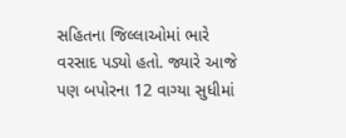સહિતના જિલ્લાઓમાં ભારે વરસાદ પડ્યો હતો. જ્યારે આજે પણ બપોરના 12 વાગ્યા સુધીમાં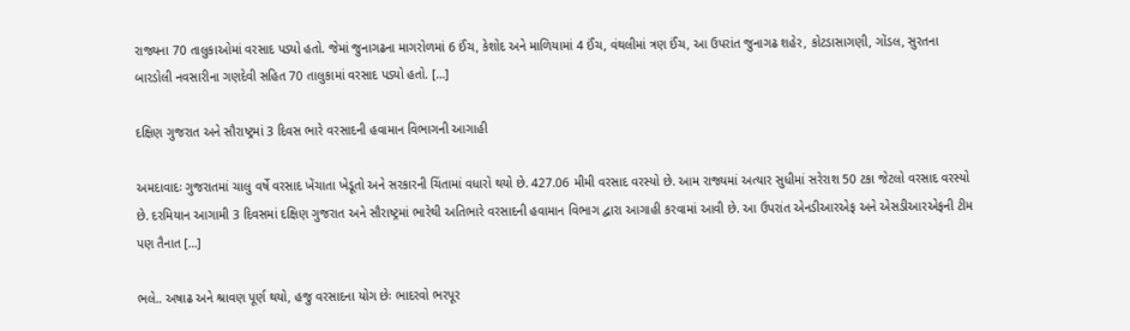રાજ્યના 70 તાલુકાઓમાં વરસાદ પડ્યો હતો. જેમાં જુનાગઢના માગરોળમાં 6 ઈંચ, કેશોદ અને માળિયામાં 4 ઈંચ, વંથલીમાં ત્રણ ઈંચ, આ ઉપરાંત જુનાગઢ શહેર, કોટડાસાગણી, ગોંડલ, સુરતના બારડોલી નવસારીના ગણદેવી સહિત 70 તાલુકામાં વરસાદ પડ્યો હતો. […]

દક્ષિણ ગુજરાત અને સૌરાષ્ટ્રમાં 3 દિવસ ભારે વરસાદની હવામાન વિભાગની આગાહી

અમદાવાદઃ ગુજરાતમાં ચાલુ વર્ષે વરસાદ ખેંચાતા ખેડૂતો અને સરકારની ચિંતામાં વધારો થયો છે. 427.06 મીમી વરસાદ વરસ્યો છે. આમ રાજ્યમાં અત્યાર સુધીમાં સરેરાશ 50 ટકા જેટલો વરસાદ વરસ્યો છે. દરમિયાન આગામી 3 દિવસમાં દક્ષિણ ગુજરાત અને સૌરાષ્ટ્રમાં ભારેથી અતિભારે વરસાદની હવામાન વિભાગ દ્વારા આગાહી કરવામાં આવી છે. આ ઉપરાંત એનડીઆરએફ અને એસડીઆરએફની ટીમ પણ તૈનાત […]

ભલે.. અષાઢ અને શ્રાવણ પૂર્ણ થયો, હજુ વરસાદના યોગ છેઃ ભાદરવો ભરપૂર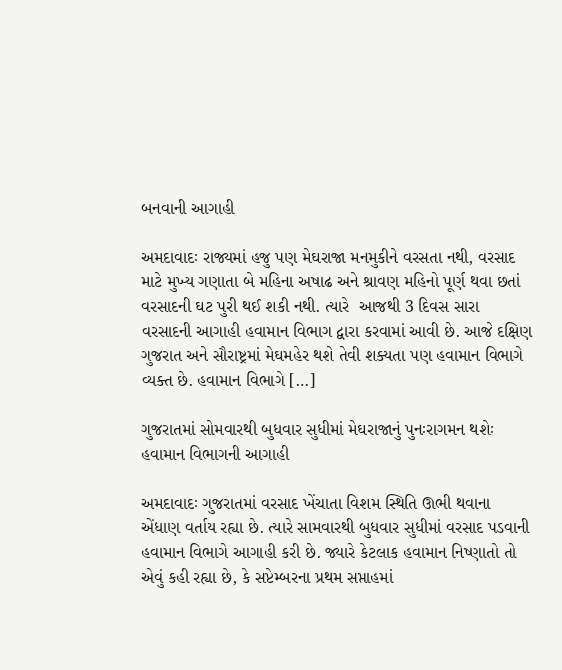બનવાની આગાહી

અમદાવાદઃ રાજ્યમાં હજુ પણ મેઘરાજા મનમુકીને વરસતા નથી, વરસાદ માટે મુખ્ય ગણાતા બે મહિના અષાઢ અને શ્રાવણ મહિનો પૂર્ણ થવા છતાં વરસાદની ઘટ પુરી થઈ શકી નથી. ત્યારે  આજથી 3 દિવસ સારા વરસાદની આગાહી હવામાન વિભાગ દ્વારા કરવામાં આવી છે. આજે દક્ષિણ ગુજરાત અને સૌરાષ્ટ્રમાં મેઘમહેર થશે તેવી શક્યતા પણ હવામાન વિભાગે વ્યક્ત છે. હવામાન વિભાગે […]

ગુજરાતમાં સોમવારથી બુધવાર સુધીમાં મેઘરાજાનું પુનઃરાગમન થશેઃ હવામાન વિભાગની આગાહી

અમદાવાદઃ ગુજરાતમાં વરસાદ ખેંચાતા વિશમ સ્થિતિ ઊભી થવાના એંધાણ વર્તાય રહ્યા છે. ત્યારે સામવારથી બુધવાર સુધીમાં વરસાદ પડવાની હવામાન વિભાગે આગાહી કરી છે. જ્યારે કેટલાક હવામાન નિષ્ણાતો તો એવું કહી રહ્યા છે, કે સપ્ટેમ્બરના પ્રથમ સપ્તાહમાં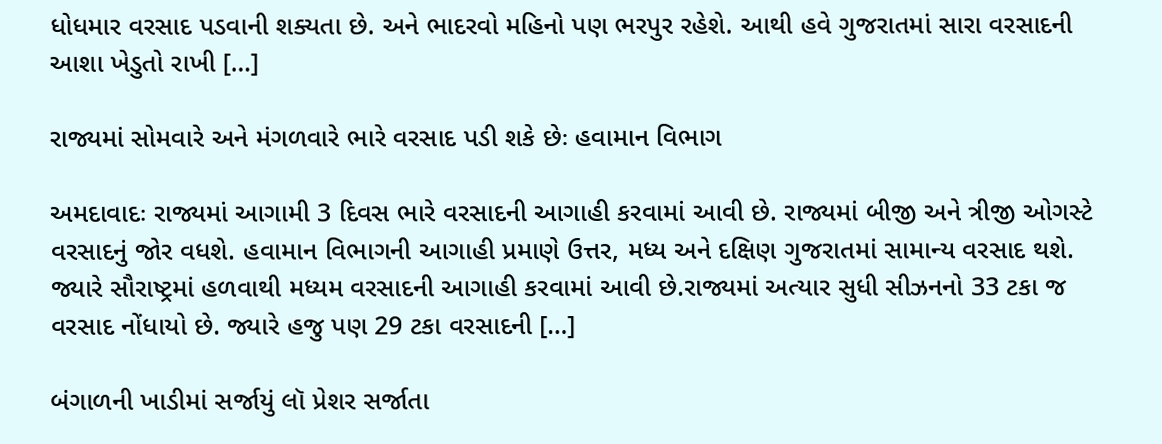ધોધમાર વરસાદ પડવાની શક્યતા છે. અને ભાદરવો મહિનો પણ ભરપુર રહેશે. આથી હવે ગુજરાતમાં સારા વરસાદની આશા ખેડુતો રાખી […]

રાજ્યમાં સોમવારે અને મંગળવારે ભારે વરસાદ પડી શકે છેઃ હવામાન વિભાગ

અમદાવાદઃ રાજ્યમાં આગામી 3 દિવસ ભારે વરસાદની આગાહી કરવામાં આવી છે. રાજ્યમાં બીજી અને ત્રીજી ઓગસ્ટે વરસાદનું જોર વધશે. હવામાન વિભાગની આગાહી પ્રમાણે ઉત્તર, મધ્ય અને દક્ષિણ ગુજરાતમાં સામાન્ય વરસાદ થશે. જ્યારે સૌરાષ્ટ્રમાં હળવાથી મધ્યમ વરસાદની આગાહી કરવામાં આવી છે.રાજ્યમાં અત્યાર સુધી સીઝનનો 33 ટકા જ વરસાદ નોંધાયો છે. જ્યારે હજુ પણ 29 ટકા વરસાદની […]

બંગાળની ખાડીમાં સર્જાયું લૉ પ્રેશર સર્જાતા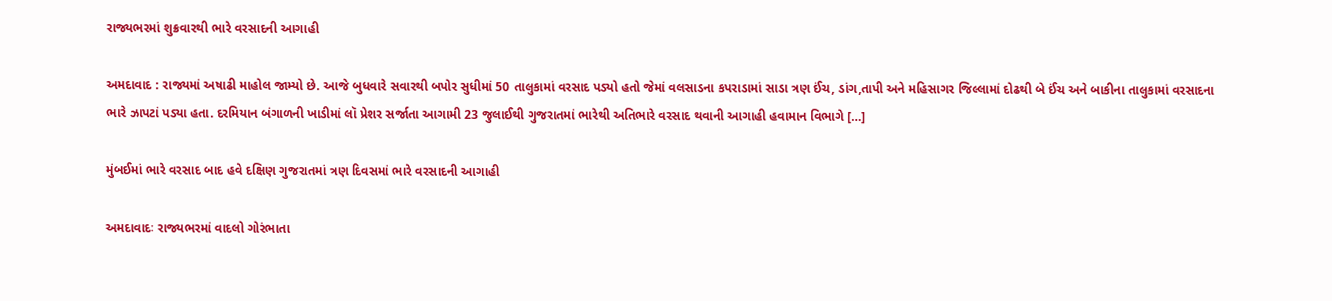રાજ્યભરમાં શુક્રવારથી ભારે વરસાદની આગાહી

અમદાવાદ : રાજ્યમાં અષાઢી માહોલ જામ્યો છે. આજે બુધવારે સવારથી બપોર સુધીમાં 50 તાલુકામાં વરસાદ પડ્યો હતો જેમાં વલસાડના કપરાડામાં સાડા ત્રણ ઈંચ, ડાંગ,તાપી અને મહિસાગર જિલ્લામાં દોઢથી બે ઈંચ અને બાકીના તાલુકામાં વરસાદના ભારે ઝાપટાં પડ્યા હતા. દરમિયાન બંગાળની ખાડીમાં લૉ પ્રેશર સર્જાતા આગામી 23 જુલાઈથી ગુજરાતમાં ભારેથી અતિભારે વરસાદ થવાની આગાહી હવામાન વિભાગે […]

મુંબઈમાં ભારે વરસાદ બાદ હવે દક્ષિણ ગુજરાતમાં ત્રણ દિવસમાં ભારે વરસાદની આગાહી

અમદાવાદઃ રાજ્યભરમાં વાદલો ગોરંભાતા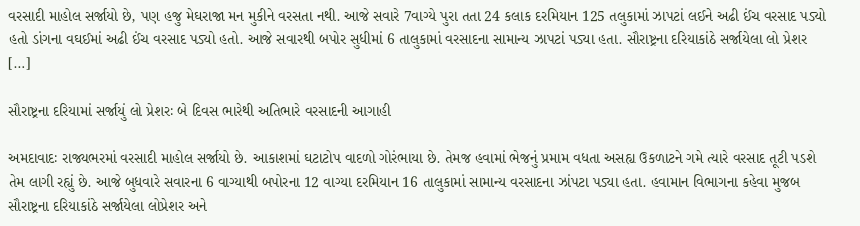વરસાદી માહોલ સર્જાયો છે, પણ હજુ મેઘરાજા મન મુકીને વરસતા નથી. આજે સવારે 7વાગ્યે પુરા તતા 24 કલાક દરમિયાન 125 તલુકામાં ઝાપટાં લઈને અઢી ઈંચ વરસાદ પડ્યો હતો ડાંગના વઘઈમાં અઢી ઈંચ વરસાદ પડ્યો હતો. આજે સવારથી બપોર સુધીમાં 6 તાલુકામાં વરસાદના સામાન્ય ઝાપટાં પડ્યા હતા. સૌરાષ્ટ્રના દરિયાકાંઠે સર્જાયેલા લો પ્રેશર […]

સૌરાષ્ટ્રના દરિયામાં સર્જાયું લો પ્રેશરઃ બે દિવસ ભારેથી અતિભારે વરસાદની આગાહી

અમદાવાદઃ રાજ્યભરમાં વરસાદી માહોલ સર્જાયો છે. આકાશમાં ઘટાટોપ વાદળો ગોરંભાયા છે. તેમજ હવામાં ભેજનું પ્રમામ વધતા અસહ્ય ઉકળાટને ગમે ત્યારે વરસાદ તૂટી પડશે તેમ લાગી રહ્યું છે. આજે બુધવારે સવારના 6 વાગ્યાથી બપોરના 12 વાગ્યા દરમિયાન 16 તાલુકામાં સામાન્ય વરસાદના ઝાંપટા પડ્યા હતા. હવામાન વિભાગના કહેવા મુજબ સૌરાષ્ટ્રના દરિયાકાંઠે સર્જાયેલા લોપ્રેશર અને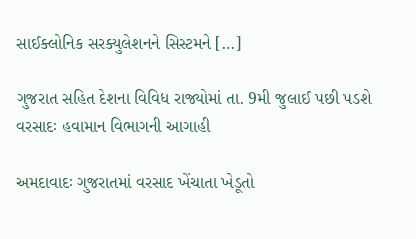સાઈક્લોનિક સરક્યુલેશનને સિસ્ટમને […]

ગુજરાત સહિત દેશના વિવિધ રાજ્યોમાં તા. 9મી જુલાઈ પછી પડશે વરસાદઃ હવામાન વિભાગની આગાહી

અમદાવાદઃ ગુજરાતમાં વરસાદ ખેંચાતા ખેડૂતો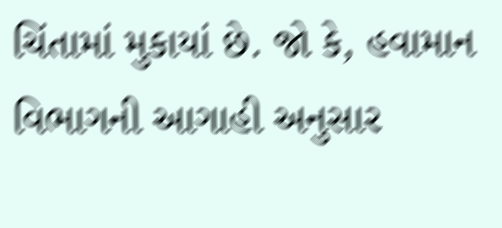ચિંતામાં મુકાયાં છે. જો કે, હવામાન વિભાગની આગાહી અનુસાર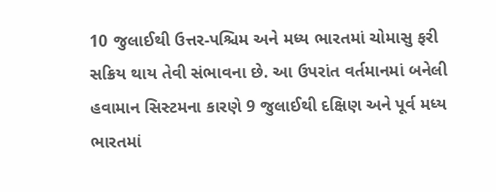10 જુલાઈથી ઉત્તર-પશ્ચિમ અને મધ્ય ભારતમાં ચોમાસુ ફરી સક્રિય થાય તેવી સંભાવના છે. આ ઉપરાંત વર્તમાનમાં બનેલી હવામાન સિસ્ટમના કારણે 9 જુલાઈથી દક્ષિણ અને પૂર્વ મધ્ય ભારતમાં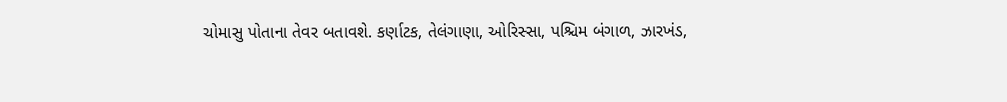ચોમાસુ પોતાના તેવર બતાવશે. કર્ણાટક, તેલંગાણા, ઓરિસ્સા, પશ્ચિમ બંગાળ, ઝારખંડ,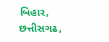બિહાર, છત્તીસગઢ,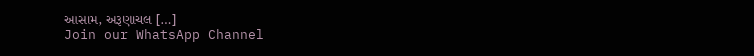આસામ, અરૂણાચલ […]
Join our WhatsApp Channel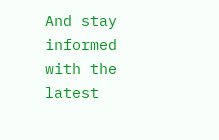And stay informed with the latest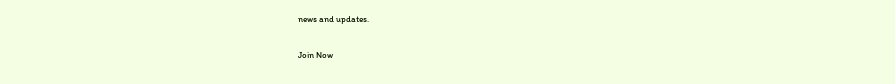news and updates.

Join Now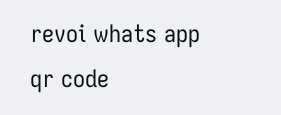revoi whats app qr code